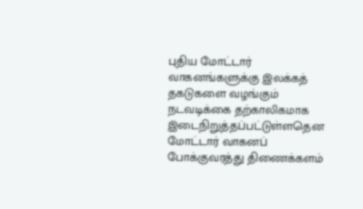புதிய மோட்டார் வாகனங்களுக்கு இலக்கத் தகடுகளை வழங்கும் நடவடிக்கை தற்காலிகமாக இடைநிறுத்தப்பட்டுள்ளதென மோட்டார் வாகனப் போக்குவரத்து திணைக்களம்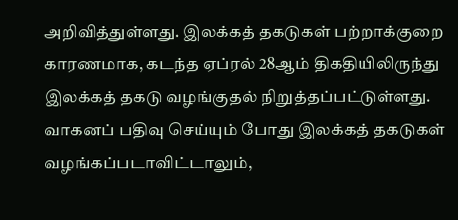அறிவித்துள்ளது. இலக்கத் தகடுகள் பற்றாக்குறை காரணமாக, கடந்த ஏப்ரல் 28ஆம் திகதியிலிருந்து இலக்கத் தகடு வழங்குதல் நிறுத்தப்பட்டுள்ளது.
வாகனப் பதிவு செய்யும் போது இலக்கத் தகடுகள் வழங்கப்படாவிட்டாலும்,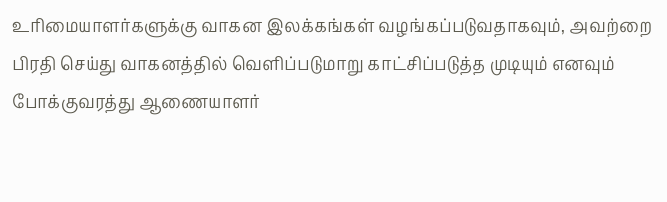உரிமையாளர்களுக்கு வாகன இலக்கங்கள் வழங்கப்படுவதாகவும், அவற்றை பிரதி செய்து வாகனத்தில் வெளிப்படுமாறு காட்சிப்படுத்த முடியும் எனவும் போக்குவரத்து ஆணையாளர்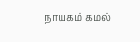நாயகம் கமல்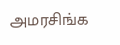அமரசிங்க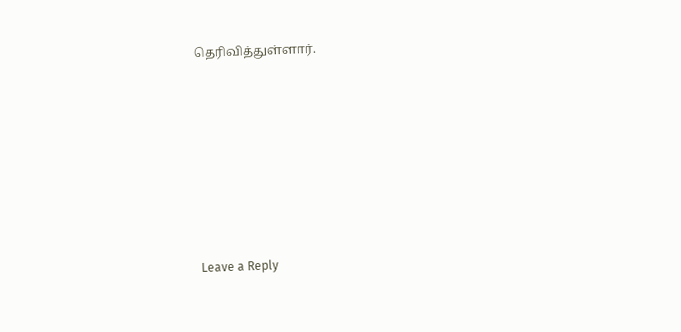தெரிவித்துள்ளார்.










Leave a Reply